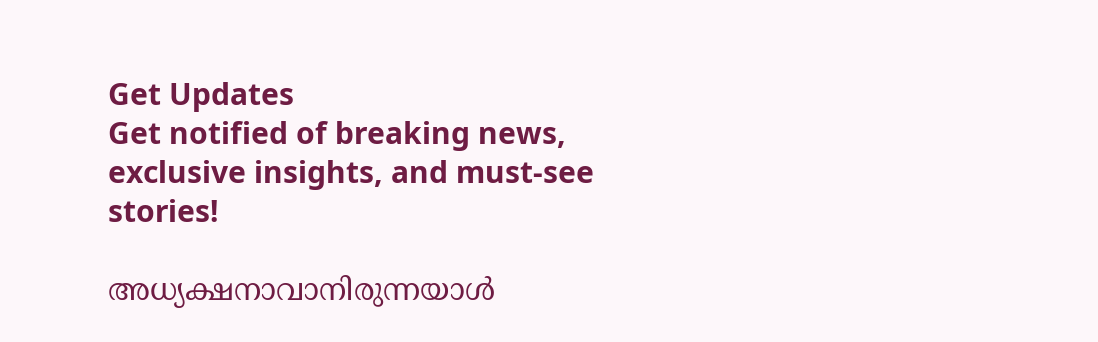Get Updates
Get notified of breaking news, exclusive insights, and must-see stories!

അധ്യക്ഷനാവാനിരുന്നയാള്‍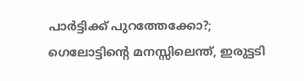പാർട്ടിക്ക് പുറത്തേക്കോ?; ഗെലോട്ടിന്റെ മനസ്സിലെന്ത്, ഇരുട്ടടി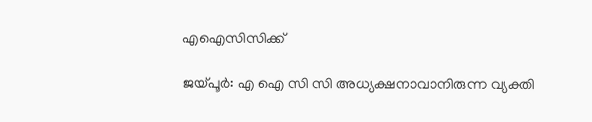എഐസിസിക്ക്

ജയ്പൂർ: എ ഐ സി സി അധ്യക്ഷനാവാനിരുന്ന വ്യക്തി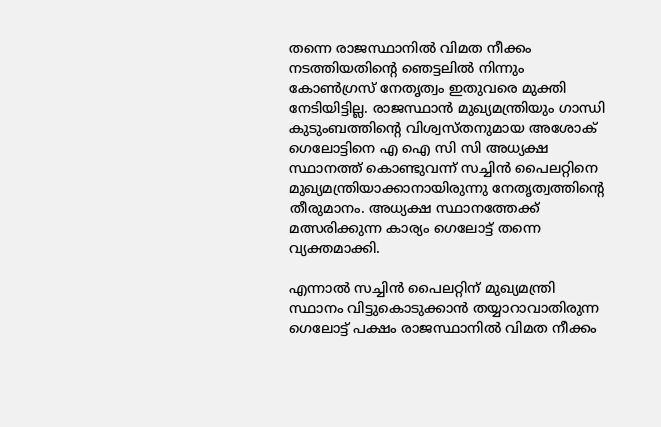തന്നെ രാജസ്ഥാനില്‍ വിമത നീക്കം നടത്തിയതിന്റെ ഞെട്ടലില്‍ നിന്നും കോണ്‍ഗ്രസ് നേതൃത്വം ഇതുവരെ മുക്തി നേടിയിട്ടില്ല. രാജസ്ഥാന്‍ മുഖ്യമന്ത്രിയും ഗാന്ധി കുടുംബത്തിന്റെ വിശ്വസ്തനുമായ അശോക് ഗെലോട്ടിനെ എ ഐ സി സി അധ്യക്ഷ സ്ഥാനത്ത് കൊണ്ടുവന്ന് സച്ചിന്‍ പൈലറ്റിനെ മുഖ്യമന്ത്രിയാക്കാനായിരുന്നു നേതൃത്വത്തിന്റെ തീരുമാനം. അധ്യക്ഷ സ്ഥാനത്തേക്ക് മത്സരിക്കുന്ന കാര്യം ഗെലോട്ട് തന്നെ വ്യക്തമാക്കി.

എന്നാല്‍ സച്ചിന്‍ പൈലറ്റിന് മുഖ്യമന്ത്രി സ്ഥാനം വിട്ടുകൊടുക്കാന്‍ തയ്യാറാവാതിരുന്ന ഗെലോട്ട് പക്ഷം രാജസ്ഥാനില്‍ വിമത നീക്കം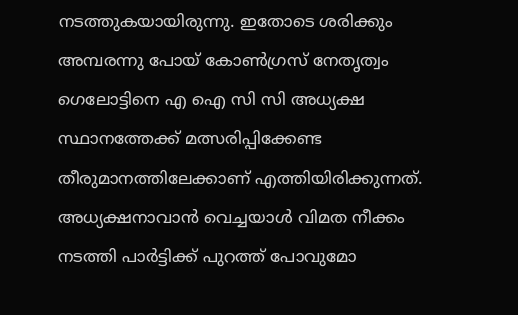നടത്തുകയായിരുന്നു. ഇതോടെ ശരിക്കും അമ്പരന്നു പോയ് കോണ്‍ഗ്രസ് നേതൃത്വം ഗെലോട്ടിനെ എ ഐ സി സി അധ്യക്ഷ സ്ഥാനത്തേക്ക് മത്സരിപ്പിക്കേണ്ട തീരുമാനത്തിലേക്കാണ് എത്തിയിരിക്കുന്നത്. അധ്യക്ഷനാവാന്‍ വെച്ചയാള്‍ വിമത നീക്കം നടത്തി പാർട്ടിക്ക് പുറത്ത് പോവുമോ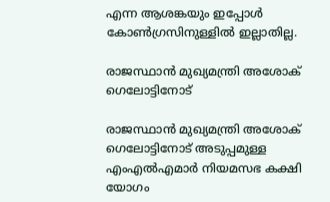എന്ന ആശങ്കയും ഇപ്പോള്‍ കോണ്‍ഗ്രസിനുള്ളില്‍ ഇല്ലാതില്ല.

രാജസ്ഥാൻ മുഖ്യമന്ത്രി അശോക് ഗെലോട്ടിനോട്

രാജസ്ഥാൻ മുഖ്യമന്ത്രി അശോക് ഗെലോട്ടിനോട് അടുപ്പമുള്ള എംഎൽഎമാർ നിയമസഭ കക്ഷി യോഗം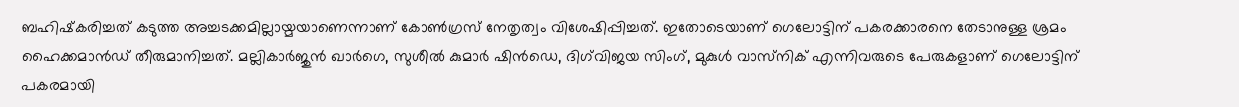ബഹിഷ്‌കരിച്ചത് കടുത്ത അച്ചടക്കമില്ലായ്മയാണെന്നാണ് കോൺഗ്രസ് നേതൃത്വം വിശേഷിപ്പിച്ചത്. ഇതോടെയാണ് ഗെലോട്ടിന് പകരക്കാരനെ തേടാനുള്ള ശ്രമം ഹൈക്കമാന്‍ഡ് തീരുമാനിച്ചത്. മല്ലികാർജുൻ ഖാർഗെ, സുശീൽ കുമാർ ഷിൻഡെ, ദിഗ്‌വിജയ സിംഗ്, മുകുൾ വാസ്‌നിക് എന്നിവരുടെ പേരുകളാണ് ഗെലോട്ടിന് പകരമായി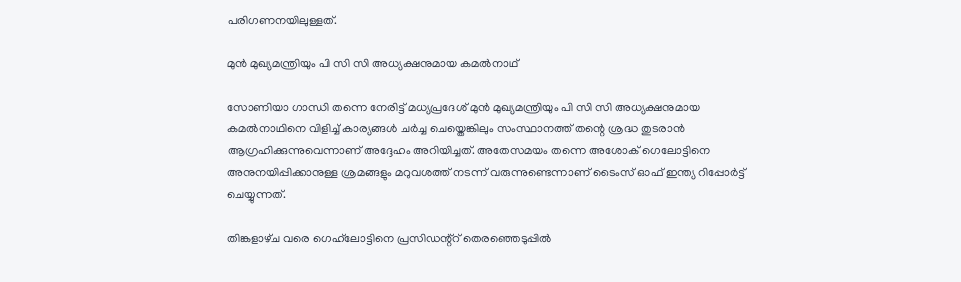പരിഗണനയിലുള്ളത്.

മുന്‍ മുഖ്യമന്ത്രിയും പി സി സി അധ്യക്ഷനുമായ കമല്‍നാഥ്

സോണിയാ ഗാന്ധി തന്നെ നേരിട്ട് മധ്യപ്രദേശ് മുന്‍ മുഖ്യമന്ത്രിയും പി സി സി അധ്യക്ഷനുമായ കമല്‍നാഥിനെ വിളിച്ച് കാര്യങ്ങള്‍ ചർച്ച ചെയ്തെങ്കിലും സംസ്ഥാനത്ത് തന്റെ ശ്രദ്ധ തുടരാൻ ആഗ്രഹിക്കുന്നുവെന്നാണ് അദ്ദേഹം അറിയിച്ചത്. അതേസമയം തന്നെ അശോക് ഗെലോട്ടിനെ അനുനയിപ്പിക്കാനുള്ള ശ്രമങ്ങളും മറുവശത്ത് നടന്ന് വരുന്നുണ്ടെന്നാണ് ടൈംസ് ഓഫ് ഇന്ത്യ റിപ്പോർട്ട് ചെയ്യുന്നത്.

തിങ്കളാഴ്‌ച വരെ ഗെഹ്‌ലോട്ടിനെ പ്രസിഡന്റ്റ് തെരഞ്ഞെടുപ്പിൽ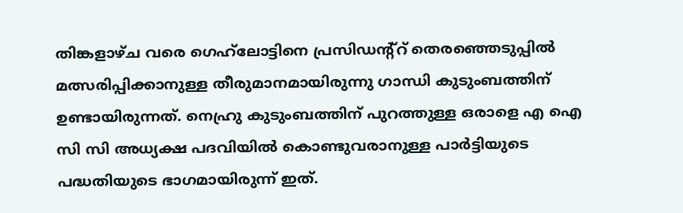തിങ്കളാഴ്‌ച വരെ ഗെഹ്‌ലോട്ടിനെ പ്രസിഡന്റ്റ് തെരഞ്ഞെടുപ്പിൽ മത്സരിപ്പിക്കാനുള്ള തീരുമാനമായിരുന്നു ഗാന്ധി കുടുംബത്തിന് ഉണ്ടായിരുന്നത്. നെഹ്രു കുടുംബത്തിന് പുറത്തുള്ള ഒരാളെ എ ഐ സി സി അധ്യക്ഷ പദവിയില്‍ കൊണ്ടുവരാനുള്ള പാർട്ടിയുടെ പദ്ധതിയുടെ ഭാഗമായിരുന്ന് ഇത്.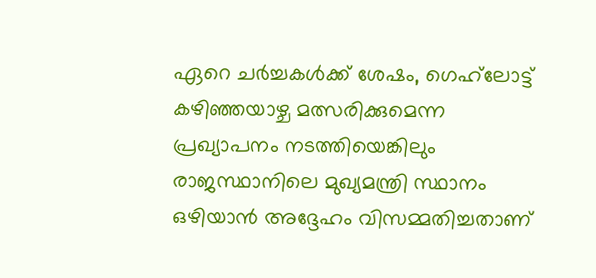ഏറെ ചർച്ചകള്‍ക്ക് ശേഷം, ഗെഹ്‌ലോട്ട് കഴിഞ്ഞയാഴ്ച മത്സരിക്കുമെന്ന പ്രഖ്യാപനം നടത്തിയെങ്കിലും രാജസ്ഥാനിലെ മുഖ്യമന്ത്രി സ്ഥാനം ഒഴിയാൻ അദ്ദേഹം വിസമ്മതിച്ചതാണ്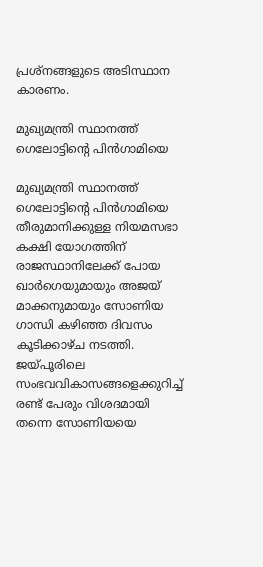പ്രശ്നങ്ങളുടെ അടിസ്ഥാന കാരണം.

മുഖ്യമന്ത്രി സ്ഥാനത്ത് ഗെലോട്ടിന്റെ പിൻഗാമിയെ

മുഖ്യമന്ത്രി സ്ഥാനത്ത് ഗെലോട്ടിന്റെ പിൻഗാമിയെ തീരുമാനിക്കുള്ള നിയമസഭാ കക്ഷി യോഗത്തിന് രാജസ്ഥാനിലേക്ക് പോയ ഖാർഗെയുമായും അജയ് മാക്കനുമായും സോണിയ ഗാന്ധി കഴിഞ്ഞ ദിവസം കൂടിക്കാഴ്ച നടത്തി. ജയ്പൂരിലെ സംഭവവികാസങ്ങളെക്കുറിച്ച് രണ്ട് പേരും വിശദമായി തന്നെ സോണിയയെ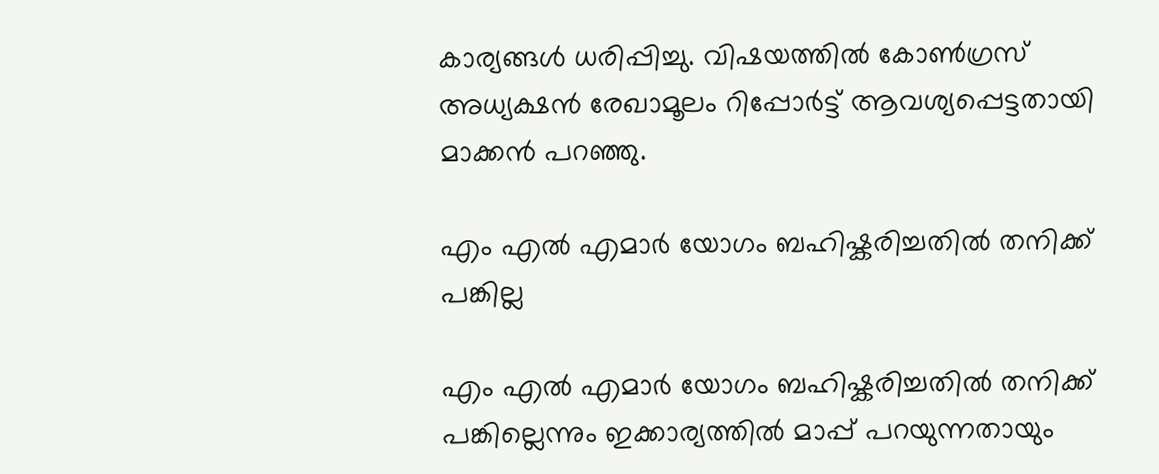കാര്യങ്ങള്‍ ധരിപ്പിച്ചു. വിഷയത്തില്‍ കോൺഗ്രസ് അധ്യക്ഷൻ രേഖാമൂലം റിപ്പോർട്ട് ആവശ്യപ്പെട്ടതായി മാക്കൻ പറഞ്ഞു.

എം എൽ എമാർ യോഗം ബഹിഷ്കരിച്ചതിൽ തനിക്ക് പങ്കില്ല

എം എൽ എമാർ യോഗം ബഹിഷ്കരിച്ചതിൽ തനിക്ക് പങ്കില്ലെന്നും ഇക്കാര്യത്തിൽ മാപ്പ് പറയുന്നതായും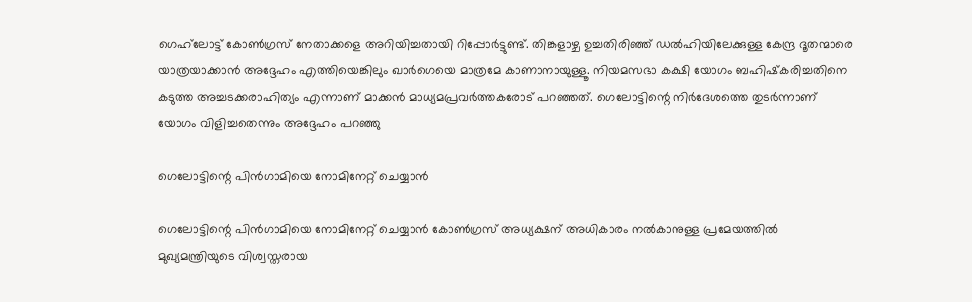ഗെഹ്‌ലോട്ട് കോൺഗ്രസ് നേതാക്കളെ അറിയിച്ചതായി റിപ്പോർട്ടുണ്ട്. തിങ്കളാഴ്ച ഉച്ചതിരിഞ്ഞ് ഡൽഹിയിലേക്കുള്ള കേന്ദ്ര ദൂതന്മാരെ യാത്രയാക്കാൻ അദ്ദേഹം എത്തിയെങ്കിലും ഖാർഗെയെ മാത്രമേ കാണാനായുള്ളൂ. നിയമസഭാ കക്ഷി യോഗം ബഹിഷ്‌കരിച്ചതിനെ കടുത്ത അച്ചടക്കരാഹിത്യം എന്നാണ് മാക്കൻ മാധ്യമപ്രവർത്തകരോട് പറഞ്ഞത്. ഗെലോട്ടിന്റെ നിർദേശത്തെ തുടർന്നാണ് യോഗം വിളിച്ചതെന്നും അദ്ദേഹം പറഞ്ഞു

ഗെലോട്ടിന്റെ പിൻഗാമിയെ നോമിനേറ്റ് ചെയ്യാൻ

ഗെലോട്ടിന്റെ പിൻഗാമിയെ നോമിനേറ്റ് ചെയ്യാൻ കോൺഗ്രസ് അധ്യക്ഷന് അധികാരം നൽകാനുള്ള പ്രമേയത്തിൽ മുഖ്യമന്ത്രിയുടെ വിശ്വസ്തരായ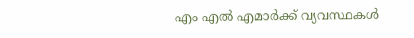എം എൽ എമാർക്ക് വ്യവസ്ഥകൾ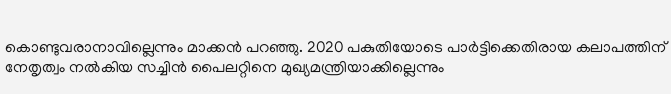കൊണ്ടുവരാനാവില്ലെന്നും മാക്കൻ പറഞ്ഞു. 2020 പകുതിയോടെ പാർട്ടിക്കെതിരായ കലാപത്തിന് നേതൃത്വം നൽകിയ സച്ചിൻ പൈലറ്റിനെ മുഖ്യമന്ത്രിയാക്കില്ലെന്നും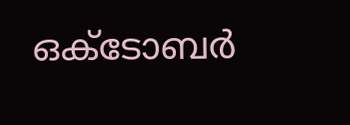ഒക്‌ടോബർ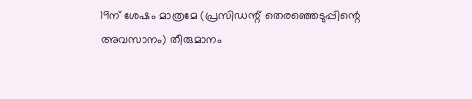19ന് ശേഷം മാത്രമേ (പ്രസിഡന്റ് തെരഞ്ഞെടുപ്പിന്റെ അവസാനം) തീരുമാനം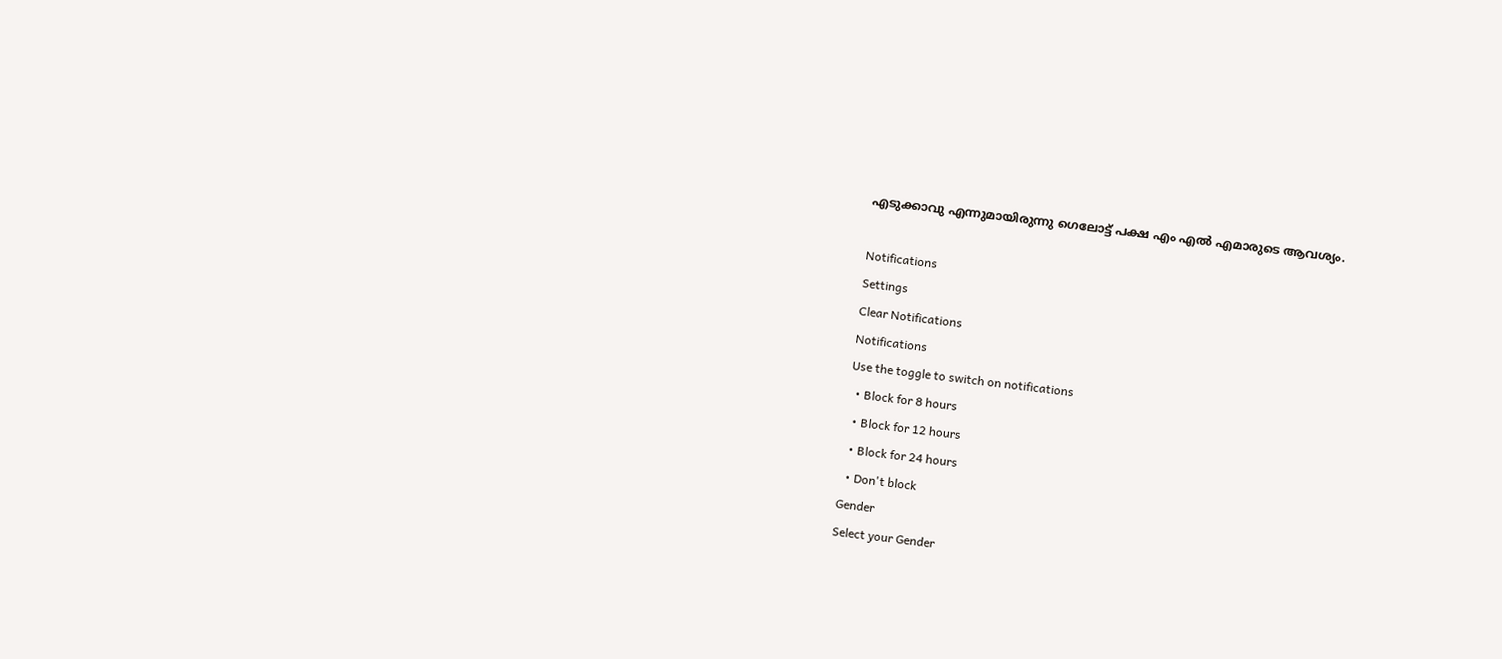എടുക്കാവു എന്നുമായിരുന്നു ഗെലോട്ട് പക്ഷ എം എൽ എമാരുടെ ആവശ്യം.

Notifications
Settings
Clear Notifications
Notifications
Use the toggle to switch on notifications
  • Block for 8 hours
  • Block for 12 hours
  • Block for 24 hours
  • Don't block
Gender
Select your Gender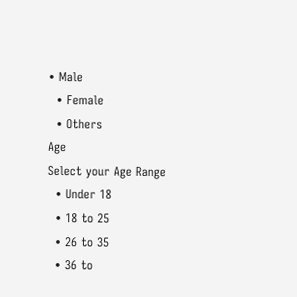• Male
  • Female
  • Others
Age
Select your Age Range
  • Under 18
  • 18 to 25
  • 26 to 35
  • 36 to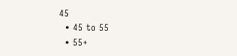45
  • 45 to 55
  • 55+